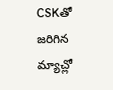CSKతో జరిగిన మ్యాచ్లో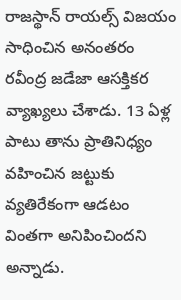రాజస్థాన్ రాయల్స్ విజయం సాధించిన అనంతరం రవీంద్ర జడేజా ఆసక్తికర వ్యాఖ్యలు చేశాడు. 13 ఏళ్ల పాటు తాను ప్రాతినిధ్యం వహించిన జట్టుకు వ్యతిరేకంగా ఆడటం వింతగా అనిపించిందని అన్నాడు.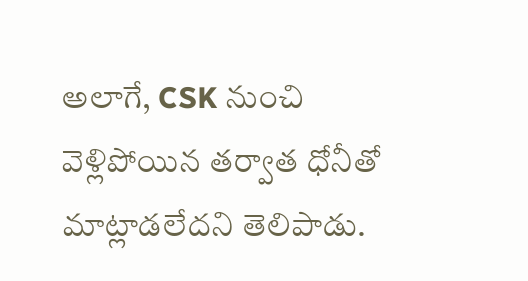అలాగే, CSK నుంచి వెళ్లిపోయిన తర్వాత ధోనీతో మాట్లాడలేదని తెలిపాడు.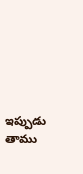ఇప్పుడు తాము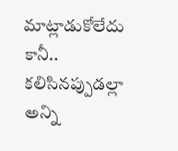మాట్లాడుకోలేదు కానీ.. కలిసినప్పుడల్లా అన్ని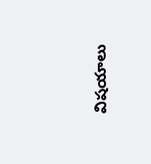విషయాలు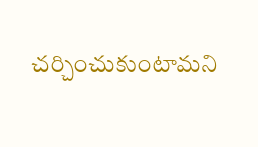చర్చించుకుంటామని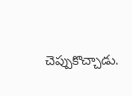చెప్పుకొచ్చాడు.